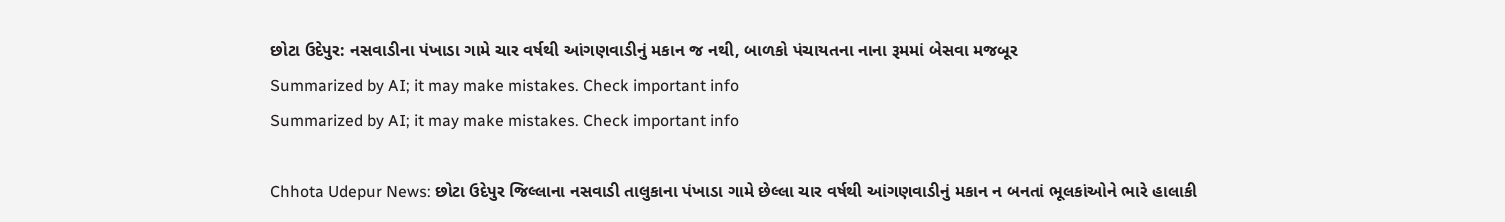છોટા ઉદેપુર: નસવાડીના પંખાડા ગામે ચાર વર્ષથી આંગણવાડીનું મકાન જ નથી, બાળકો પંચાયતના નાના રૂમમાં બેસવા મજબૂર
Summarized by AI; it may make mistakes. Check important info
Summarized by AI; it may make mistakes. Check important info

Chhota Udepur News: છોટા ઉદેપુર જિલ્લાના નસવાડી તાલુકાના પંખાડા ગામે છેલ્લા ચાર વર્ષથી આંગણવાડીનું મકાન ન બનતાં ભૂલકાંઓને ભારે હાલાકી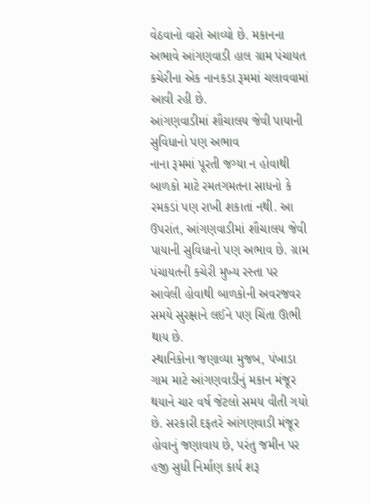વેઠવાનો વારો આવ્યો છે. મકાનના અભાવે આંગણવાડી હાલ ગ્રામ પંચાયત કચેરીના એક નાનકડા રૂમમાં ચલાવવામાં આવી રહી છે.
આંગણવાડીમાં શૌચાલય જેવી પાયાની સુવિધાનો પણ અભાવ
નાના રૂમમાં પૂરતી જગ્યા ન હોવાથી બાળકો માટે રમતગમતના સાધનો કે રમકડાં પણ રાખી શકાતાં નથી. આ ઉપરાંત, આંગણવાડીમાં શૌચાલય જેવી પાયાની સુવિધાનો પણ અભાવ છે. ગ્રામ પંચાયતની કચેરી મુખ્ય રસ્તા પર આવેલી હોવાથી બાળકોની અવરજવર સમયે સુરક્ષાને લઈને પણ ચિંતા ઊભી થાય છે.
સ્થાનિકોના જણાવ્યા મુજબ, પંખાડા ગામ માટે આંગણવાડીનું મકાન મંજૂર થયાને ચાર વર્ષ જેટલો સમય વીતી ગયો છે. સરકારી દફતરે આંગણવાડી મંજૂર હોવાનું જણાવાય છે, પરંતુ જમીન પર હજી સુધી નિર્માણ કાર્ય શરૂ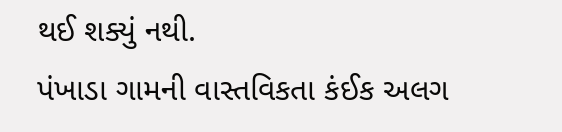થઈ શક્યું નથી.
પંખાડા ગામની વાસ્તવિકતા કંઈક અલગ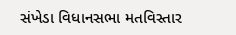સંખેડા વિધાનસભા મતવિસ્તાર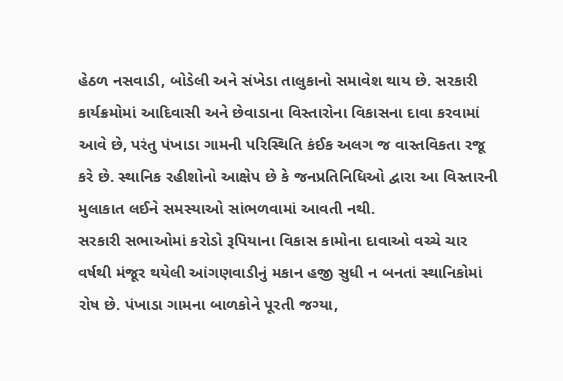હેઠળ નસવાડી, બોડેલી અને સંખેડા તાલુકાનો સમાવેશ થાય છે. સરકારી કાર્યક્રમોમાં આદિવાસી અને છેવાડાના વિસ્તારોના વિકાસના દાવા કરવામાં આવે છે, પરંતુ પંખાડા ગામની પરિસ્થિતિ કંઈક અલગ જ વાસ્તવિકતા રજૂ કરે છે. સ્થાનિક રહીશોનો આક્ષેપ છે કે જનપ્રતિનિધિઓ દ્વારા આ વિસ્તારની મુલાકાત લઈને સમસ્યાઓ સાંભળવામાં આવતી નથી.
સરકારી સભાઓમાં કરોડો રૂપિયાના વિકાસ કામોના દાવાઓ વચ્ચે ચાર વર્ષથી મંજૂર થયેલી આંગણવાડીનું મકાન હજી સુધી ન બનતાં સ્થાનિકોમાં રોષ છે. પંખાડા ગામના બાળકોને પૂરતી જગ્યા,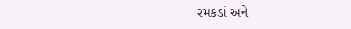રમકડાં અને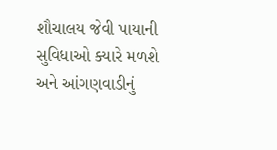શૌચાલય જેવી પાયાની સુવિધાઓ ક્યારે મળશે અને આંગણવાડીનું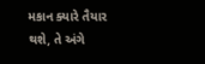મકાન ક્યારે તૈયાર થશે, તે અંગે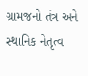ગ્રામજનો તંત્ર અને સ્થાનિક નેતૃત્વ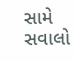સામે સવાલો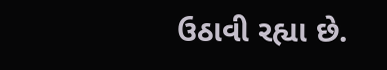ઉઠાવી રહ્યા છે.